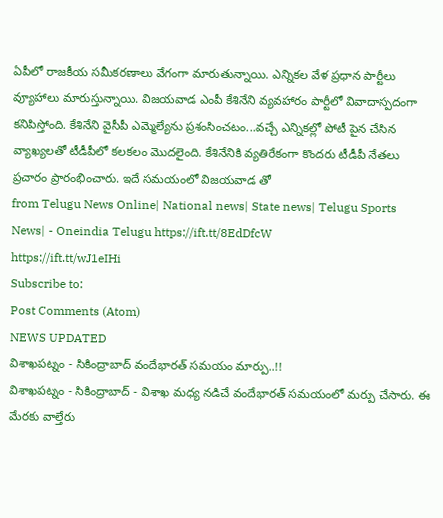ఏపీలో రాజకీయ సమీకరణాలు వేగంగా మారుతున్నాయి. ఎన్నికల వేళ ప్రధాన పార్టీలు వ్యూహాలు మారుస్తున్నాయి. విజయవాడ ఎంపీ కేశినేని వ్యవహారం పార్టీలో వివాదాస్పదంగా కనిపిస్తోంది. కేశినేని వైసీపీ ఎమ్మెల్యేను ప్రశంసించటం...వచ్చే ఎన్నికల్లో పోటీ పైన చేసిన వ్యాఖ్యలతో టీడీపీలో కలకలం మొదలైంది. కేశినేనికి వ్యతిరేకంగా కొందరు టీడీపీ నేతలు ప్రచారం ప్రారంభించారు. ఇదే సమయంలో విజయవాడ తో
from Telugu News Online| National news| State news| Telugu Sports News| - Oneindia Telugu https://ift.tt/8EdDfcW
https://ift.tt/wJ1eIHi
Subscribe to:
Post Comments (Atom)
NEWS UPDATED
విశాఖపట్నం - సికింద్రాబాద్ వందేభారత్ సమయం మార్పు..!!
విశాఖపట్నం - సికింద్రాబాద్ - విశాఖ మధ్య నడిచే వందేభారత్ సమయంలో మర్పు చేసారు. ఈ మేరకు వాల్తేరు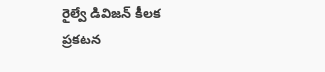రైల్వే డివిజన్ కీలక ప్రకటన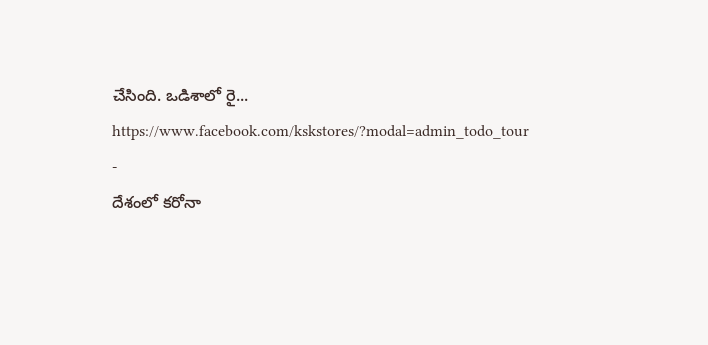చేసింది. ఒడిశాలో రై...
https://www.facebook.com/kskstores/?modal=admin_todo_tour
-
దేశంలో కరోనా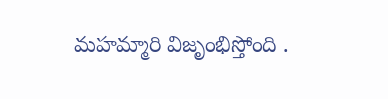మహమ్మారి విజృంభిస్తోంది .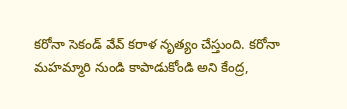కరోనా సెకండ్ వేవ్ కరాళ నృత్యం చేస్తుంది. కరోనా మహమ్మారి నుండి కాపాడుకోండి అని కేంద్ర,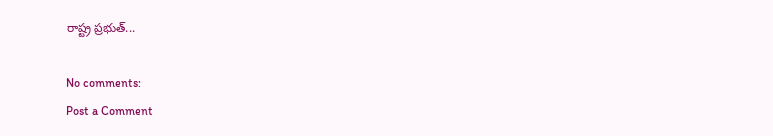రాష్ట్ర ప్రభుత్...

No comments:
Post a Comment